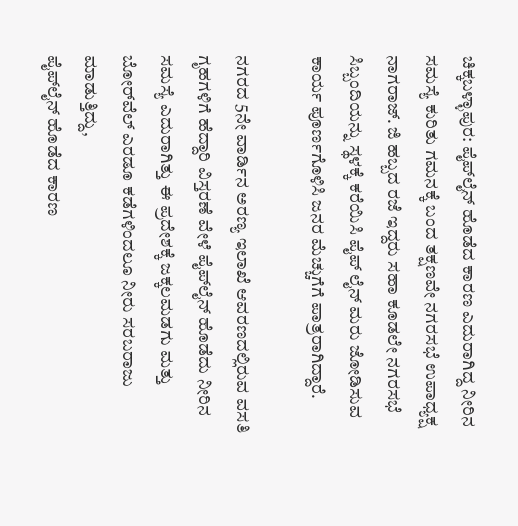ಚಿಕ್ಕಬಳ್ಳಾಪುರ: ಪೈಪ್‌ಲೈನ್ ಹೊಡೆದ ಕಾರಣ ಎದುರಾಗಿದ್ದ ನೀರಿನ ಸಮಸ್ಯೆ ಕುರಿತು ಗಮನಕ್ಕೆ ಬಂದ ತಕ್ಷಣವೇ ನಗರಸಭೆ ಉಪಾಧ್ಯಕ್ಷ ನಾಗರಾಜ್. ಜಿ ಹಬ್ಬದ ರಜೆ ಇದ್ದರು ಸಹಾ ಕೂಡಲೇ ನಗರಸಭೆ ಸಿಬ್ಬಂದಿಯನ್ನು ಸ್ಥಳಕ್ಕೆ ಕರೆಯಿಸಿ ಪೈಪ್ ಲೈನ್ ಮರು ಜೋಡಿಸುವ ಕಾರ್ಯ ಪೂರ್ಣಗೊಳಿಸಿ ಜನರ ಮೆಚ್ಚುಗೆಗೆ ಪಾತ್ರರಾಗಿದ್ದಾರೆ.

ನಗರದ 5ನೇ ವಾರ್ಡಿನ ಅರಣ್ಯ ಇಲಾಖೆ ಆವರಣದಲ್ಲಿರುವ ವಸತಿ ಗೃಹಗಳಿಗೆ ಹೆದ್ದಾರಿ ವಿಸ್ತರಣೆ ವೇಳೆ ಪೈಪ್‌ಲೈನ್ ಹೊಡೆದು ನೀರಿನ ಸಮಸ್ಯೆ ಎದುರಾಗಿತ್ತು ಈ ಪ್ರದೇಶಕ್ಕೆ ಜಕ್ಕಲಮಡಗು ಮತ್ತು ಬೋರ್‌ವೆಲ್ ಎರಡೂ ಕಡೆಗಳಿಂದಲೂ ನೀರು ಸರಬರಾಜು ಮಾಡುತ್ತಿದ್ದು,
ಪೈಪ್‌ಲೈನ್ ಹೊಡೆದ ಕಾರಣ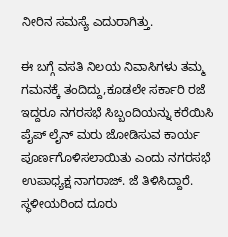ನೀರಿನ ಸಮಸ್ಯೆ ಎದುರಾಗಿತ್ತು.

ಈ ಬಗ್ಗೆ ವಸತಿ ನಿಲಯ ನಿವಾಸಿಗಳು ತಮ್ಮ ಗಮನಕ್ಕೆ ತಂದಿದ್ದು,ಕೂಡಲೇ ಸರ್ಕಾರಿ ರಜೆ ಇದ್ದರೂ ನಗರಸಭೆ ಸಿಬ್ಬಂದಿಯನ್ನು ಕರೆಯಿಸಿ ಪೈಪ್ ಲೈನ್ ಮರು ಜೋಡಿಸುವ ಕಾರ್ಯ ಪೂರ್ಣಗೊಳಿಸಲಾಯಿತು ಎಂದು ನಗರಸಭೆ ಉಪಾಧ್ಯಕ್ಷ ನಾಗರಾಜ್. ಜೆ ತಿಳಿಸಿದ್ದಾರೆ.
ಸ್ಥಳೀಯರಿಂದ ದೂರು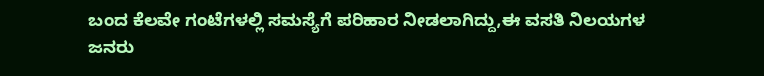ಬಂದ ಕೆಲವೇ ಗಂಟೆಗಳಲ್ಲಿ ಸಮಸ್ಯೆಗೆ ಪರಿಹಾರ ನೀಡಲಾಗಿದ್ದು,ಈ ವಸತಿ ನಿಲಯಗಳ ಜನರು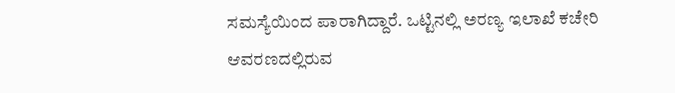ಸಮಸ್ಯೆಯಿಂದ ಪಾರಾಗಿದ್ದಾರೆ. ಒಟ್ಟಿನಲ್ಲಿ ಅರಣ್ಯ ಇಲಾಖೆ ಕಚೇರಿ ಆವರಣದಲ್ಲಿರುವ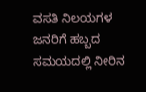ವಸತಿ ನಿಲಯಗಳ ಜನರಿಗೆ ಹಬ್ಬದ ಸಮಯದಲ್ಲಿ ನೀರಿನ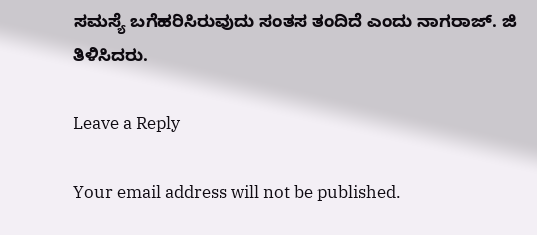ಸಮಸ್ಯೆ ಬಗೆಹರಿಸಿರುವುದು ಸಂತಸ ತಂದಿದೆ ಎಂದು ನಾಗರಾಜ್. ಜಿ ತಿಳಿಸಿದರು.

Leave a Reply

Your email address will not be published.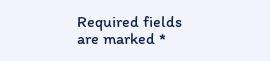Required fields are marked *